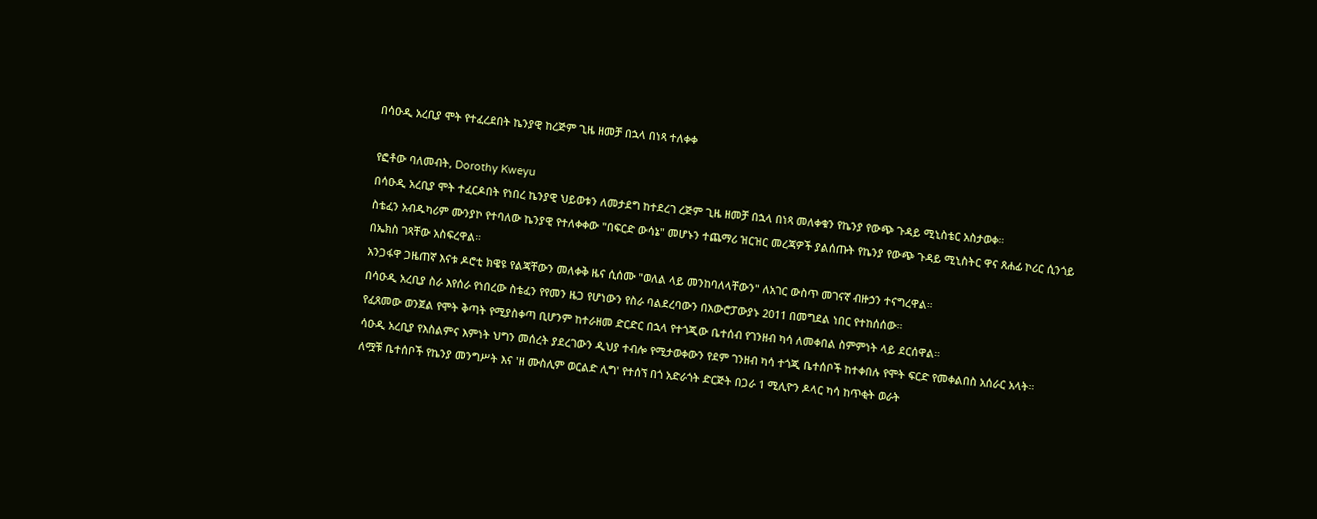በሳዑዲ አረቢያ ሞት የተፈረደበት ኬንያዊ ከረጅም ጊዜ ዘመቻ በኋላ በነጻ ተለቀቀ

የፎቶው ባለመብት, Dorothy Kweyu
በሳዑዲ አረቢያ ሞት ተፈርዶበት የነበረ ኬንያዊ ህይወቱን ለመታደግ ከተደረገ ረጅም ጊዜ ዘመቻ በኋላ በነጻ መለቀቁን የኬንያ የውጭ ጉዳይ ሚኒስቴር አስታወቀ።
ስቴፈን አብዱካሪም ሙንያኮ የተባለው ኬንያዊ የተለቀቀው "በፍርድ ውሳኔ" መሆኑን ተጨማሪ ዝርዝር መረጃዎች ያልሰጡት የኬንያ የውጭ ጉዳይ ሚኒስትር ዋና ጸሐፊ ኮሪር ሲንጎይ በኤክስ ገጻቸው አስፍረዋል።
አንጋፋዋ ጋዜጠኛ እናቱ ዶሮቲ ክዌዩ የልጃቸውን መለቀቅ ዜና ሲሰሙ "ወለል ላይ መንከባለላቸውን" ለአገር ውስጥ መገናኛ ብዙኃን ተናግረዋል።
በሳዑዲ አረቢያ ስራ እየሰራ የነበረው ስቴፈን የየመን ዜጋ የሆነውን የስራ ባልደረባውን በአውሮፓውያኑ 2011 በመግደል ነበር የተከሰሰው።
የፈጸመው ወንጀል የሞት ቅጣት የሚያስቀጣ ቢሆንም ከተራዘመ ድርድር በኋላ የተጎጂው ቤተሰብ የገንዘብ ካሳ ለመቀበል ስምምነት ላይ ደርሰዋል።
ሳዑዲ አረቢያ የእስልምና እምነት ህግን መሰረት ያደረገውን ዲህያ ተብሎ የሚታወቀውን የደም ገንዘብ ካሳ ተጎጂ ቤተሰቦች ከተቀበሉ የሞት ፍርድ የመቀልበስ አሰራር አላት።
ለሟቹ ቤተሰቦች የኬንያ መንግሥት እና 'ዘ ሙስሊም ወርልድ ሊግ' የተሰኘ በጎ አድራጎት ድርጅት በጋራ 1 ሚሊዮን ዶላር ካሳ ከጥቂት ወራት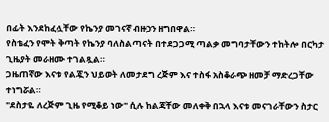በፊት እንደከፈሏቸው የኬንያ መገናኛ ብዙኃን ዘግበዋል።
የስቴፈን የሞት ቅጣት የኬንያ ባለስልጣናት በተደጋጋሚ ጣልቃ መግባታቸውን ተከትሎ በርካታ ጊዜያት መራዘሙ ተገልጿል።
ጋዜጠኛው እናቱ የልጇን ህይወት ለመታደግ ረጅም እና ተስፋ አስቆራጭ ዘመቻ ማድረጋቸው ተነግሯል።
"ደስታዬ ለረጅም ጊዜ የሚቆይ ነው" ሲሉ ከልጃቸው መለቀቅ በኋላ እናቱ መናገራቸውን ስታር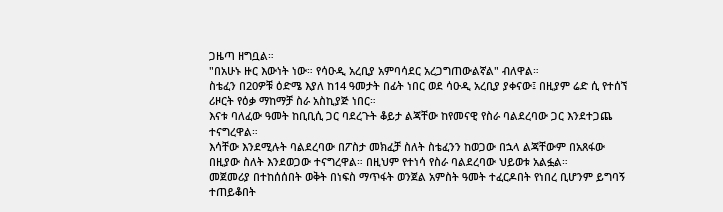ጋዜጣ ዘግቧል።
"በአሁኑ ዙር እውነት ነው። የሳዑዲ አረቢያ አምባሳደር አረጋግጠውልኛል" ብለዋል።
ስቴፈን በ20ዎቹ ዕድሜ እያለ ከ14 ዓመታት በፊት ነበር ወደ ሳዑዲ አረቢያ ያቀናው፤ በዚያም ሬድ ሲ የተሰኘ ሪዞርት የዕቃ ማከማቻ ስራ አስኪያጅ ነበር።
እናቱ ባለፈው ዓመት ከቢቢሲ ጋር ባደረጉት ቆይታ ልጃቸው ከየመናዊ የስራ ባልደረባው ጋር እንደተጋጨ ተናግረዋል።
እሳቸው እንደሚሉት ባልደረባው በፖስታ መክፈቻ ስለት ስቴፈንን ከወጋው በኋላ ልጃቸውም በአጸፋው በዚያው ስለት እንደወጋው ተናግረዋል። በዚህም የተነሳ የስራ ባልደረባው ህይወቱ አልፏል።
መጀመሪያ በተከሰሰበት ወቅት በነፍስ ማጥፋት ወንጀል አምስት ዓመት ተፈርዶበት የነበረ ቢሆንም ይግባኝ ተጠይቆበት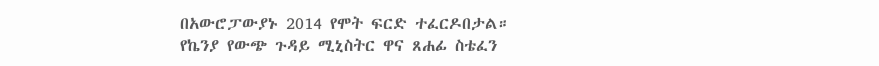በአውሮፓውያኑ 2014 የሞት ፍርድ ተፈርዶበታል።
የኬንያ የውጭ ጉዳይ ሚኒስትር ዋና ጸሐፊ ስቴፈን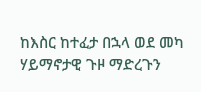ከእስር ከተፈታ በኋላ ወደ መካ ሃይማኖታዊ ጉዞ ማድረጉን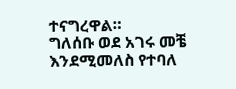ተናግረዋል።
ግለሰቡ ወደ አገሩ መቼ እንደሚመለስ የተባለ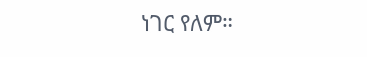ነገር የለም።